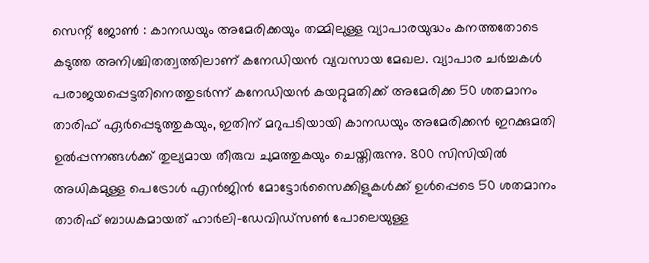സെന്റ് ജോൺ : കാനഡയും അമേരിക്കയും തമ്മിലുള്ള വ്യാപാരയുദ്ധം കനത്തതോടെ കടുത്ത അനിശ്ചിതത്വത്തിലാണ് കനേഡിയൻ വ്യവസായ മേഖല. വ്യാപാര ചർച്ചകൾ പരാജയപ്പെട്ടതിനെത്തുടർന്ന് കനേഡിയൻ കയറ്റുമതിക്ക് അമേരിക്ക 50 ശതമാനം താരിഫ് ഏർപ്പെടുത്തുകയും, ഇതിന് മറുപടിയായി കാനഡയും അമേരിക്കൻ ഇറക്കുമതി ഉൽപ്പന്നങ്ങൾക്ക് തുല്യമായ തീരുവ ചുമത്തുകയും ചെയ്തിരുന്നു. 800 സിസിയിൽ അധികമുള്ള പെട്രോൾ എൻജിൻ മോട്ടോർസൈക്കിളുകൾക്ക് ഉൾപ്പെടെ 50 ശതമാനം താരിഫ് ബാധകമായത് ഹാർലി-ഡേവിഡ്സൺ പോലെയുള്ള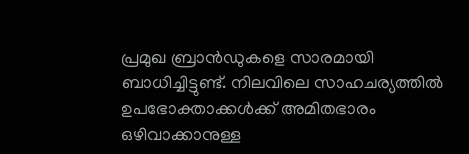പ്രമുഖ ബ്രാൻഡുകളെ സാരമായി ബാധിച്ചിട്ടുണ്ട്. നിലവിലെ സാഹചര്യത്തിൽ ഉപഭോക്താക്കൾക്ക് അമിതഭാരം ഒഴിവാക്കാനുള്ള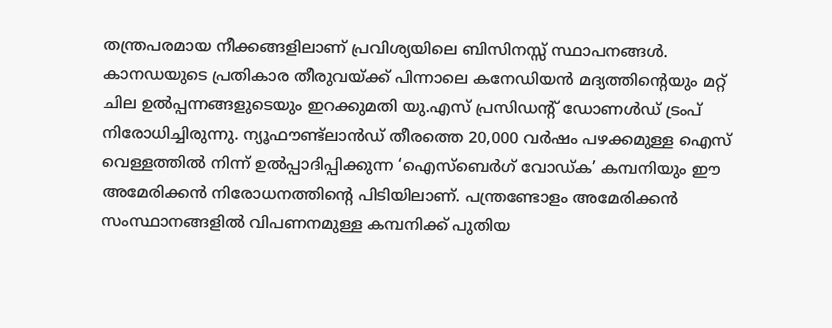തന്ത്രപരമായ നീക്കങ്ങളിലാണ് പ്രവിശ്യയിലെ ബിസിനസ്സ് സ്ഥാപനങ്ങൾ.
കാനഡയുടെ പ്രതികാര തീരുവയ്ക്ക് പിന്നാലെ കനേഡിയൻ മദ്യത്തിന്റെയും മറ്റ് ചില ഉൽപ്പന്നങ്ങളുടെയും ഇറക്കുമതി യു.എസ് പ്രസിഡന്റ് ഡോണൾഡ് ട്രംപ് നിരോധിച്ചിരുന്നു. ന്യൂഫൗണ്ട്ലാൻഡ് തീരത്തെ 20,000 വർഷം പഴക്കമുള്ള ഐസ് വെള്ളത്തിൽ നിന്ന് ഉൽപ്പാദിപ്പിക്കുന്ന ‘ഐസ്ബെർഗ് വോഡ്ക’ കമ്പനിയും ഈ അമേരിക്കൻ നിരോധനത്തിന്റെ പിടിയിലാണ്. പന്ത്രണ്ടോളം അമേരിക്കൻ സംസ്ഥാനങ്ങളിൽ വിപണനമുള്ള കമ്പനിക്ക് പുതിയ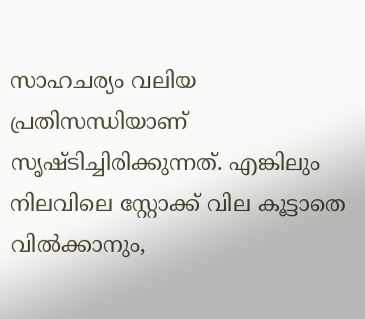സാഹചര്യം വലിയ പ്രതിസന്ധിയാണ് സൃഷ്ടിച്ചിരിക്കുന്നത്. എങ്കിലും നിലവിലെ സ്റ്റോക്ക് വില കൂട്ടാതെ വിൽക്കാനും,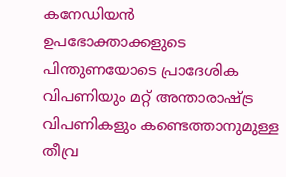കനേഡിയൻ ഉപഭോക്താക്കളുടെ പിന്തുണയോടെ പ്രാദേശിക വിപണിയും മറ്റ് അന്താരാഷ്ട്ര വിപണികളും കണ്ടെത്താനുമുള്ള തീവ്ര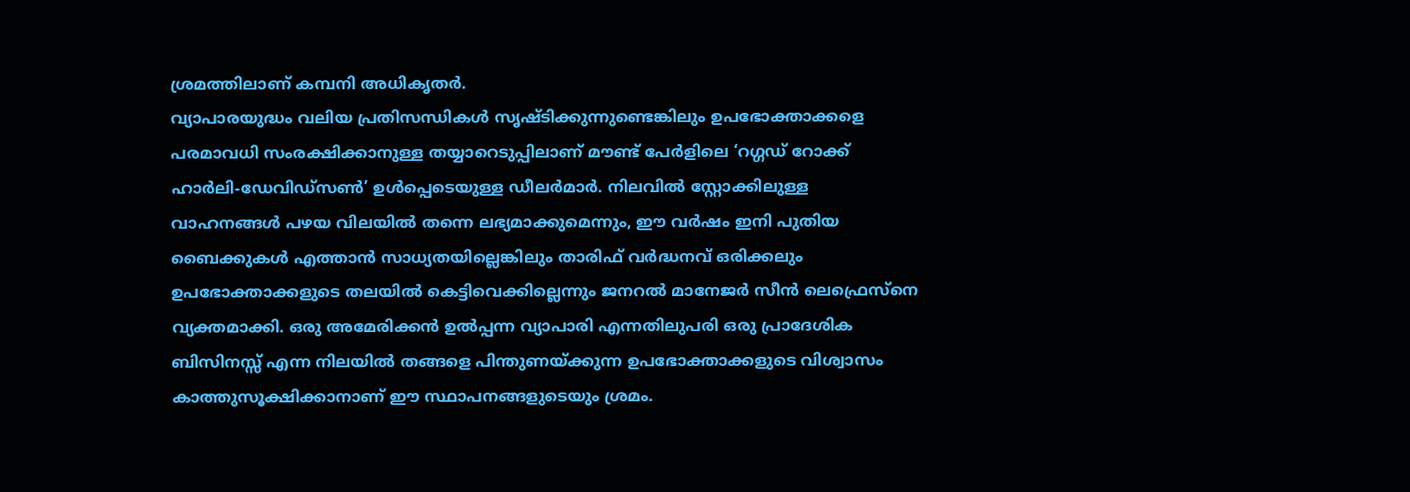ശ്രമത്തിലാണ് കമ്പനി അധികൃതർ.
വ്യാപാരയുദ്ധം വലിയ പ്രതിസന്ധികൾ സൃഷ്ടിക്കുന്നുണ്ടെങ്കിലും ഉപഭോക്താക്കളെ പരമാവധി സംരക്ഷിക്കാനുള്ള തയ്യാറെടുപ്പിലാണ് മൗണ്ട് പേർളിലെ ‘റഗ്ഗഡ് റോക്ക് ഹാർലി-ഡേവിഡ്സൺ’ ഉൾപ്പെടെയുള്ള ഡീലർമാർ. നിലവിൽ സ്റ്റോക്കിലുള്ള വാഹനങ്ങൾ പഴയ വിലയിൽ തന്നെ ലഭ്യമാക്കുമെന്നും, ഈ വർഷം ഇനി പുതിയ ബൈക്കുകൾ എത്താൻ സാധ്യതയില്ലെങ്കിലും താരിഫ് വർദ്ധനവ് ഒരിക്കലും ഉപഭോക്താക്കളുടെ തലയിൽ കെട്ടിവെക്കില്ലെന്നും ജനറൽ മാനേജർ സീൻ ലെഫ്രെസ്നെ വ്യക്തമാക്കി. ഒരു അമേരിക്കൻ ഉൽപ്പന്ന വ്യാപാരി എന്നതിലുപരി ഒരു പ്രാദേശിക ബിസിനസ്സ് എന്ന നിലയിൽ തങ്ങളെ പിന്തുണയ്ക്കുന്ന ഉപഭോക്താക്കളുടെ വിശ്വാസം കാത്തുസൂക്ഷിക്കാനാണ് ഈ സ്ഥാപനങ്ങളുടെയും ശ്രമം.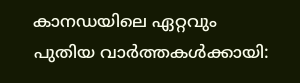കാനഡയിലെ ഏറ്റവും പുതിയ വാർത്തകൾക്കായി: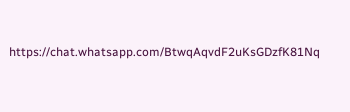https://chat.whatsapp.com/BtwqAqvdF2uKsGDzfK81Nq